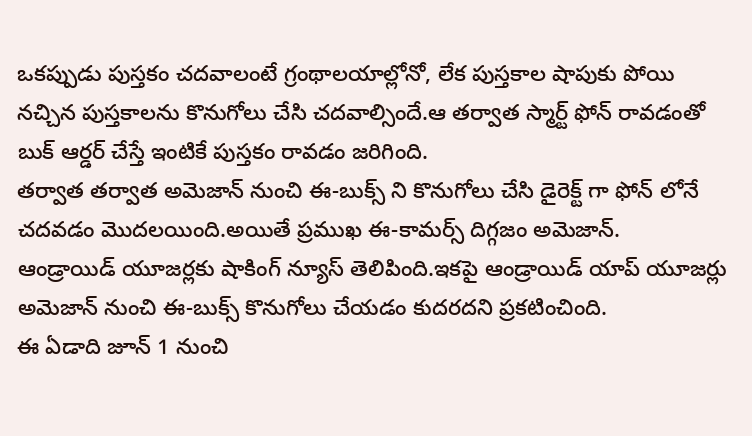ఒకప్పుడు పుస్తకం చదవాలంటే గ్రంథాలయాల్లోనో, లేక పుస్తకాల షాపుకు పోయి నచ్చిన పుస్తకాలను కొనుగోలు చేసి చదవాల్సిందే.ఆ తర్వాత స్మార్ట్ ఫోన్ రావడంతో బుక్ ఆర్డర్ చేస్తే ఇంటికే పుస్తకం రావడం జరిగింది.
తర్వాత తర్వాత అమెజాన్ నుంచి ఈ-బుక్స్ ని కొనుగోలు చేసి డైరెక్ట్ గా ఫోన్ లోనే చదవడం మొదలయింది.అయితే ప్రముఖ ఈ-కామర్స్ దిగ్గజం అమెజాన్.
ఆండ్రాయిడ్ యూజర్లకు షాకింగ్ న్యూస్ తెలిపింది.ఇకపై ఆండ్రాయిడ్ యాప్ యూజర్లు అమెజాన్ నుంచి ఈ-బుక్స్ కొనుగోలు చేయడం కుదరదని ప్రకటించింది.
ఈ ఏడాది జూన్ 1 నుంచి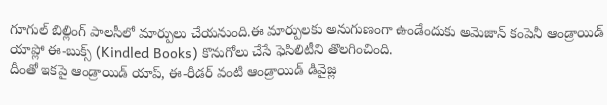గూగుల్ బిల్లింగ్ పాలసీలో మార్పులు చేయనుంది.ఈ మార్పులకు అనుగుణంగా ఉండేందుకు అమెజాన్ కంపెనీ ఆండ్రాయిడ్ యాప్లో ఈ-బుక్స్ (Kindled Books) కొనుగోలు చేసే ఫెసిలిటీని తొలగించింది.
దీంతో ఇకపై ఆండ్రాయిడ్ యాప్, ఈ-రీడర్ వంటి ఆండ్రాయిడ్ డివైజ్ల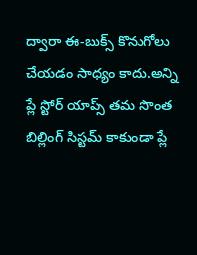ద్వారా ఈ-బుక్స్ కొనుగోలు చేయడం సాధ్యం కాదు.అన్ని ప్లే స్టోర్ యాప్స్ తమ సొంత బిల్లింగ్ సిస్టమ్ కాకుండా ప్లే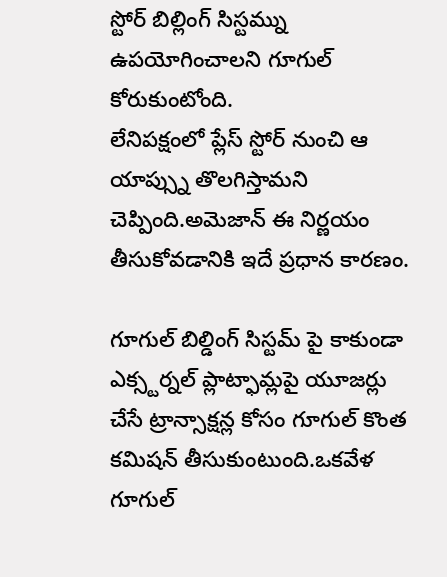స్టోర్ బిల్లింగ్ సిస్టమ్ను ఉపయోగించాలని గూగుల్ కోరుకుంటోంది.
లేనిపక్షంలో ప్లేస్ స్టోర్ నుంచి ఆ యాప్స్ను తొలగిస్తామని చెప్పింది.అమెజాన్ ఈ నిర్ణయం తీసుకోవడానికి ఇదే ప్రధాన కారణం.

గూగుల్ బిల్డింగ్ సిస్టమ్ పై కాకుండా ఎక్స్టర్నల్ ప్లాట్ఫామ్లపై యూజర్లు చేసే ట్రాన్సాక్షన్ల కోసం గూగుల్ కొంత కమిషన్ తీసుకుంటుంది.ఒకవేళ గూగుల్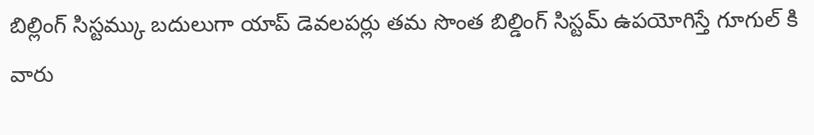బిల్లింగ్ సిస్టమ్కు బదులుగా యాప్ డెవలపర్లు తమ సొంత బిల్డింగ్ సిస్టమ్ ఉపయోగిస్తే గూగుల్ కి వారు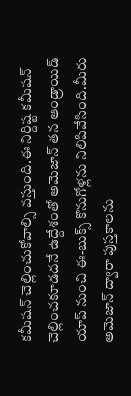కమీషన్ చెల్లించుకోవాల్సి వస్తుంది.ఈ నిర్దిష్ట కమీషన్ చెల్లించకూడదనే ఉద్దేశంతో అమెజాన్ తన ఆండ్రాయిడ్ యాప్ నుంచి ఈ-బుక్స్ కొనుగోళ్లను నిలిపివేసింది.మీరు అమెజాన్ ద్వారా పుస్తకాలను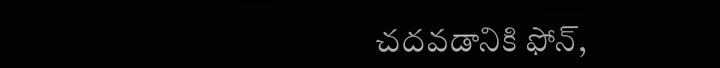చదవడానికి ఫోన్,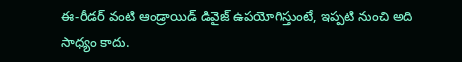ఈ-రీడర్ వంటి ఆండ్రాయిడ్ డివైజ్ ఉపయోగిస్తుంటే, ఇప్పటి నుంచి అది సాధ్యం కాదు.